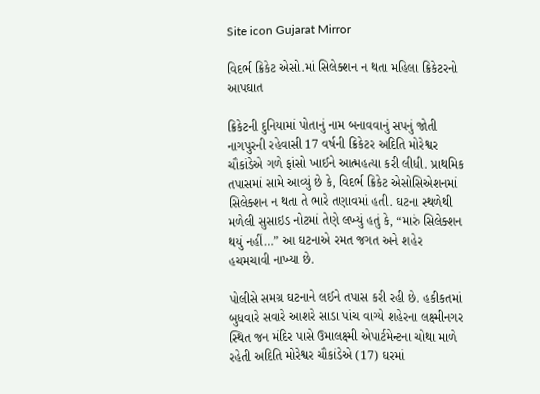Site icon Gujarat Mirror

વિદર્ભ ક્રિકેટ એસો.માં સિલેક્શન ન થતા મહિલા ક્રિકેટરનો આપઘાત

ક્રિકેટની દુનિયામાં પોતાનું નામ બનાવવાનું સપનું જોતી નાગપુરની રહેવાસી 17 વર્ષની ક્રિકેટર અદિતિ મોરેશ્વર ચૌકાંડેએ ગળે ફાંસો ખાઈને આત્મહત્યા કરી લીધી. પ્રાથમિક તપાસમાં સામે આવ્યું છે કે, વિદર્ભ ક્રિકેટ એસોસિએશનમાં સિલેક્શન ન થતા તે ભારે તણાવમાં હતી. ઘટના સ્થળેથી મળેલી સુસાઇડ નોટમાં તેણે લખ્યું હતું કે, “મારું સિલેક્શન થયું નહીં…” આ ઘટનાએ રમત જગત અને શહેર હચમચાવી નાખ્યા છે.

પોલીસે સમગ્ર ઘટનાને લઈને તપાસ કરી રહી છે. હકીકતમાં બુધવારે સવારે આશરે સાડા પાંચ વાગ્યે શહેરના લક્ષ્મીનગર સ્થિત જન મંદિર પાસે ઉમાલક્ષ્મી એપાર્ટમેન્ટના ચોથા માળે રહેતી અદિતિ મોરેશ્વર ચૌકાંડેએ (17) ઘરમાં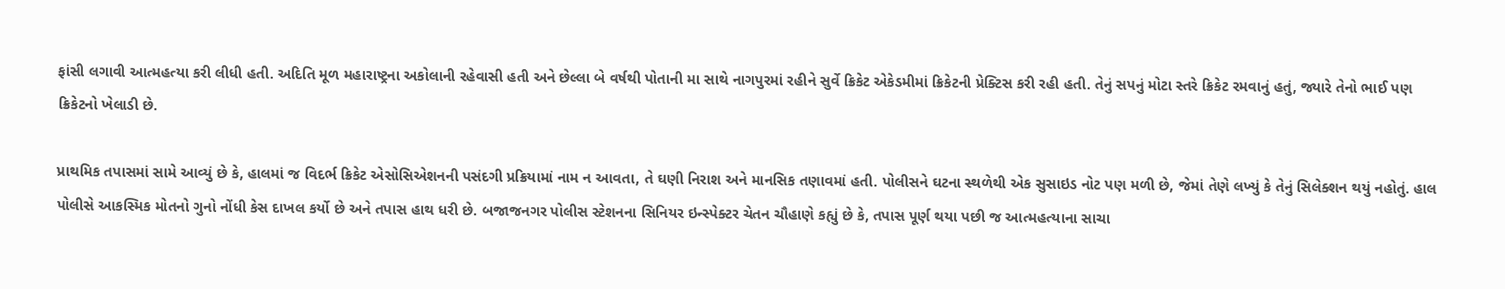ફાંસી લગાવી આત્મહત્યા કરી લીધી હતી. અદિતિ મૂળ મહારાષ્ટ્રના અકોલાની રહેવાસી હતી અને છેલ્લા બે વર્ષથી પોતાની મા સાથે નાગપુરમાં રહીને સુર્વે ક્રિકેટ એકેડમીમાં ક્રિકેટની પ્રેક્ટિસ કરી રહી હતી. તેનું સપનું મોટા સ્તરે ક્રિકેટ રમવાનું હતું, જ્યારે તેનો ભાઈ પણ ક્રિકેટનો ખેલાડી છે.

પ્રાથમિક તપાસમાં સામે આવ્યું છે કે, હાલમાં જ વિદર્ભ ક્રિકેટ એસોસિએશનની પસંદગી પ્રક્રિયામાં નામ ન આવતા, તે ઘણી નિરાશ અને માનસિક તણાવમાં હતી. પોલીસને ઘટના સ્થળેથી એક સુસાઇડ નોટ પણ મળી છે, જેમાં તેણે લખ્યું કે તેનું સિલેક્શન થયું નહોતું. હાલ પોલીસે આકસ્મિક મોતનો ગુનો નોંધી કેસ દાખલ કર્યો છે અને તપાસ હાથ ધરી છે. બજાજનગર પોલીસ સ્ટેશનના સિનિયર ઇન્સ્પેક્ટર ચેતન ચૌહાણે કહ્યું છે કે, તપાસ પૂર્ણ થયા પછી જ આત્મહત્યાના સાચા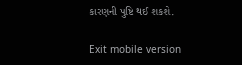કારણની પુષ્ટિ થઈ શકશે.

Exit mobile version